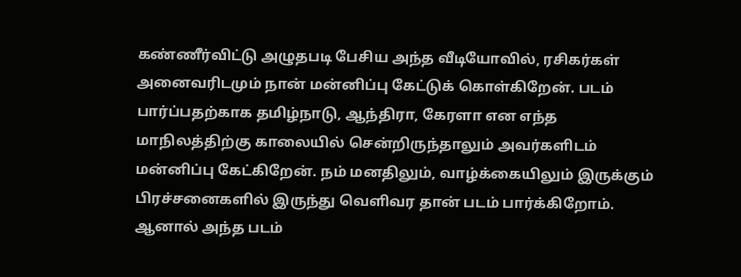கண்ணீர்விட்டு அழுதபடி பேசிய அந்த வீடியோவில், ரசிகர்கள் அனைவரிடமும் நான் மன்னிப்பு கேட்டுக் கொள்கிறேன். படம் பார்ப்பதற்காக தமிழ்நாடு, ஆந்திரா, கேரளா என எந்த மாநிலத்திற்கு காலையில் சென்றிருந்தாலும் அவர்களிடம் மன்னிப்பு கேட்கிறேன். நம் மனதிலும், வாழ்க்கையிலும் இருக்கும் பிரச்சனைகளில் இருந்து வெளிவர தான் படம் பார்க்கிறோம். ஆனால் அந்த படம்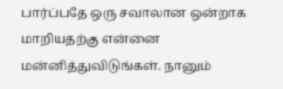பார்ப்பதே ஒரு சவாலான ஒன்றாக மாறியதற்கு என்னை மன்னித்துவிடுங்கள். நானும்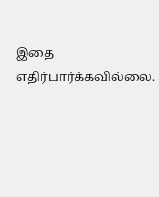இதை எதிர்பார்க்கவில்லை.